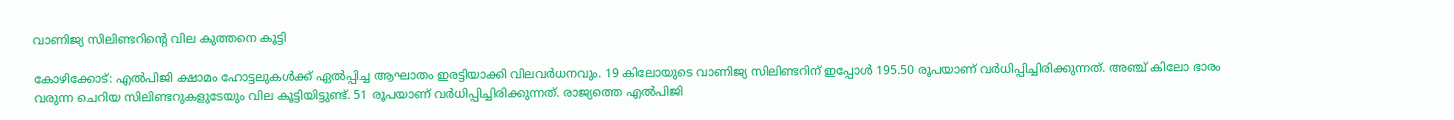വാണിജ്യ സിലിണ്ടറിന്റെ വില കുത്തനെ കൂട്ടി

കോഴിക്കോട്: എല്‍പിജി ക്ഷാമം ഹോട്ടലുകള്‍ക്ക് ഏല്‍പ്പിച്ച ആഘാതം ഇരട്ടിയാക്കി വിലവര്‍ധനവും. 19 കിലോയുടെ വാണിജ്യ സിലിണ്ടറിന് ഇപ്പോള്‍ 195.50 രൂപയാണ് വര്‍ധിപ്പിച്ചിരിക്കുന്നത്. അഞ്ച് കിലോ ഭാരം വരുന്ന ചെറിയ സിലിണ്ടറുകളുടേയും വില കൂട്ടിയിട്ടുണ്ട്. 51 രൂപയാണ് വര്‍ധിപ്പിച്ചിരിക്കുന്നത്. രാജ്യത്തെ എല്‍പിജി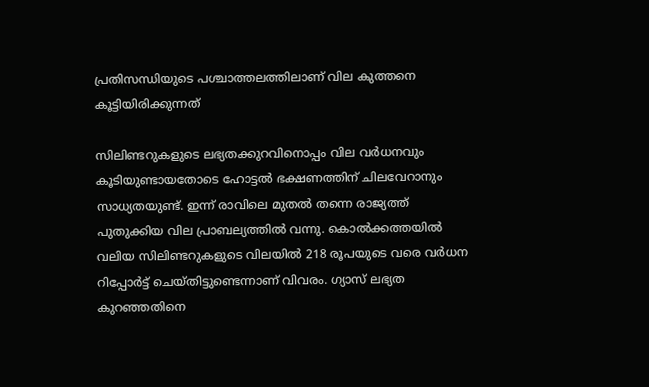പ്രതിസന്ധിയുടെ പശ്ചാത്തലത്തിലാണ് വില കുത്തനെ കൂട്ടിയിരിക്കുന്നത്

സിലിണ്ടറുകളുടെ ലഭ്യതക്കുറവിനൊപ്പം വില വര്‍ധനവും കൂടിയുണ്ടായതോടെ ഹോട്ടല്‍ ഭക്ഷണത്തിന് ചിലവേറാനും സാധ്യതയുണ്ട്. ഇന്ന് രാവിലെ മുതല്‍ തന്നെ രാജ്യത്ത് പുതുക്കിയ വില പ്രാബല്യത്തില്‍ വന്നു. കൊല്‍ക്കത്തയില്‍ വലിയ സിലിണ്ടറുകളുടെ വിലയില്‍ 218 രൂപയുടെ വരെ വര്‍ധന റിപ്പോര്‍ട്ട് ചെയ്തിട്ടുണ്ടെന്നാണ് വിവരം. ഗ്യാസ് ലഭ്യത കുറഞ്ഞതിനെ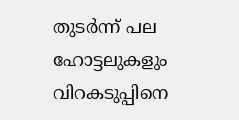തുടര്‍ന്ന് പല ഹോട്ടലുകളും വിറകടുപ്പിനെ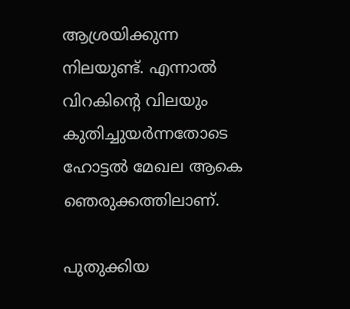ആശ്രയിക്കുന്ന നിലയുണ്ട്. എന്നാല്‍ വിറകിന്റെ വിലയും കുതിച്ചുയര്‍ന്നതോടെ ഹോട്ടല്‍ മേഖല ആകെ ഞെരുക്കത്തിലാണ്.

പുതുക്കിയ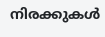നിരക്കുകള്‍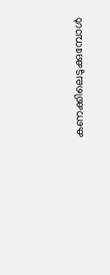കണക്കിലെടുക്കുമ്പോള്‍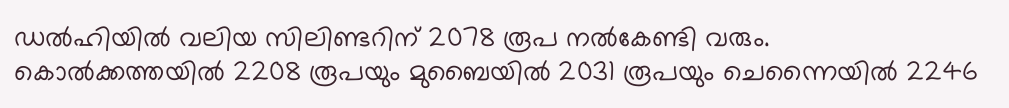ഡല്‍ഹിയില്‍ വലിയ സിലിണ്ടറിന് 2078 രൂപ നല്‍കേണ്ടി വരും. കൊല്‍ക്കത്തയില്‍ 2208 രൂപയും മുബൈയില്‍ 2031 രൂപയും ചെന്നൈയില്‍ 2246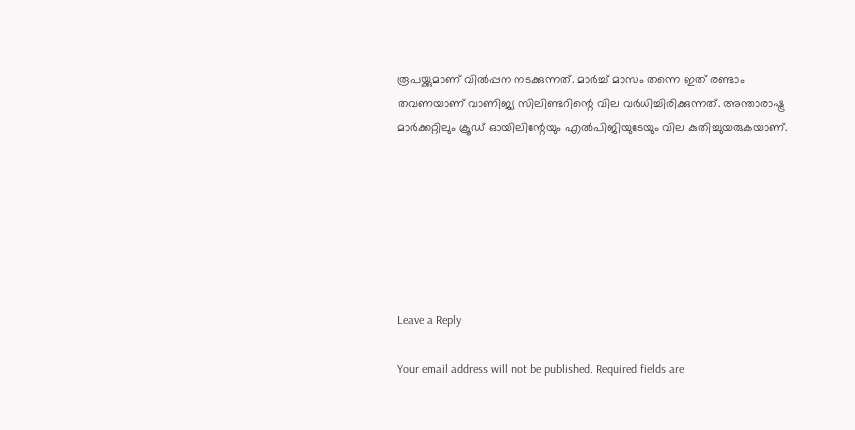രൂപയ്ക്കുമാണ് വില്‍പ്പന നടക്കുന്നത്. മാര്‍ച്ച് മാസം തന്നെ ഇത് രണ്ടാം തവണയാണ് വാണിജ്യ സിലിണ്ടറിന്റെ വില വര്‍ധിച്ചിരിക്കുന്നത്. അന്താരാഷ്ട്ര മാര്‍ക്കറ്റിലും ക്രൂഡ് ഓയിലിന്റേയും എല്‍പിജിയുടേയും വില കുതിച്ചുയരുകയാണ്.







Leave a Reply

Your email address will not be published. Required fields are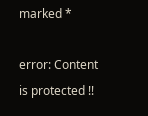marked *

error: Content is protected !!